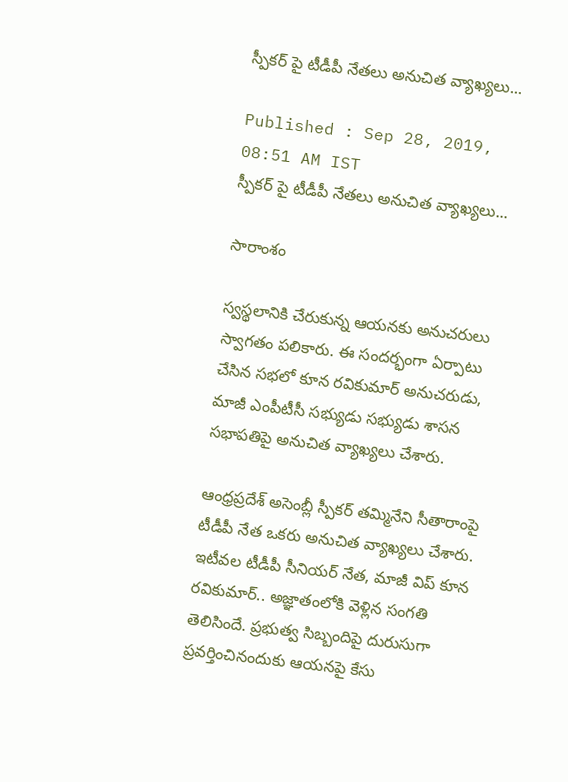స్పీకర్ పై టీడీపీ నేతలు అనుచిత వ్యాఖ్యలు...

Published : Sep 28, 2019, 08:51 AM IST
స్పీకర్ పై టీడీపీ నేతలు అనుచిత వ్యాఖ్యలు...

సారాంశం

స్వస్థలానికి చేరుకున్న ఆయనకు అనుచరులు స్వాగతం పలికారు. ఈ సందర్భంగా ఏర్పాటు చేసిన సభలో కూన రవికుమార్ అనుచరుడు, మాజీ ఎంపీటీసీ సభ్యుడు సభ్యుడు శాసన సభాపతిపై అనుచిత వ్యాఖ్యలు చేశారు.

ఆంధ్రప్రదేశ్ అసెంబ్లీ స్పీకర్ తమ్మినేని సీతారాంపై టీడీపీ నేత ఒకరు అనుచిత వ్యాఖ్యలు చేశారు. ఇటీవల టీడీపీ సీనియర్ నేత, మాజీ విప్ కూన రవికుమార్.. అజ్ఞాతంలోకి వెళ్లిన సంగతి తెలిసిందే. ప్రభుత్వ సిబ్బందిపై దురుసుగా ప్రవర్తించినందుకు ఆయనపై కేసు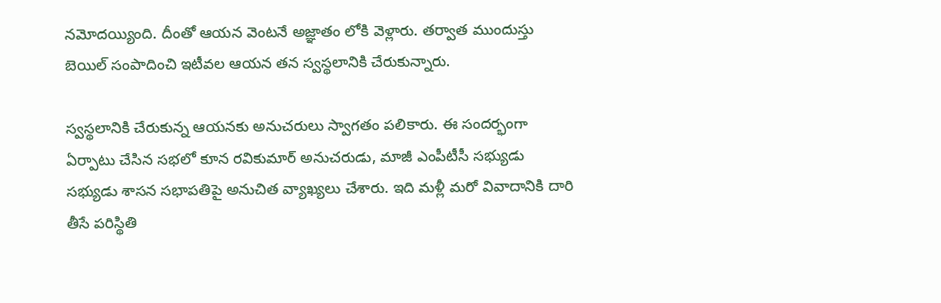నమోదయ్యింది. దీంతో ఆయన వెంటనే అజ్ఞాతం లోకి వెళ్లారు. తర్వాత ముందుస్తు బెయిల్ సంపాదించి ఇటీవల ఆయన తన స్వస్థలానికి చేరుకున్నారు.

స్వస్థలానికి చేరుకున్న ఆయనకు అనుచరులు స్వాగతం పలికారు. ఈ సందర్భంగా ఏర్పాటు చేసిన సభలో కూన రవికుమార్ అనుచరుడు, మాజీ ఎంపీటీసీ సభ్యుడు సభ్యుడు శాసన సభాపతిపై అనుచిత వ్యాఖ్యలు చేశారు. ఇది మళ్లీ మరో వివాదానికి దారి తీసే పరిస్థితి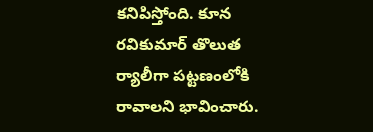కనిపిస్తోంది. కూన రవికుమార్‌ తొలుత ర్యాలీగా పట్టణంలోకి రావాలని భావించారు.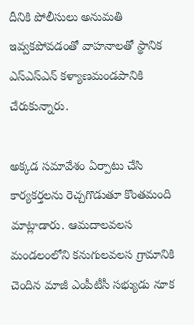దీనికి పోలీసులు అనుమతి ఇవ్వకపోవడంతో వాహనాలతో స్థానిక ఎస్‌ఎస్‌ఎన్‌ కళ్యాణమండపానికి చేరుకున్నారు.

అక్కడ సమావేశం ఏర్పాటు చేసి కార్యకర్తలను రెచ్చగొడుతూ కొంతమంది మాట్లాడారు. ఆమదాలవలస మండలంలోని కనుగులవలస గ్రామానికి చెందిన మాజీ ఎంపీటీసీ సభ్యుడు నూక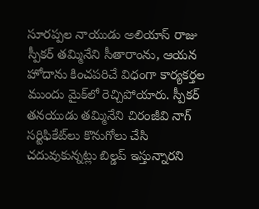సూరప్పల నాయుడు అలియాస్‌ రాజు స్పీకర్‌ తమ్మినేని సీతారాంను, ఆయన హోదాను కించపరిచే విధంగా కార్యకర్తల ముందు మైక్‌లో రెచ్చిపోయారు. స్పీకర్‌ తనయుడు తమ్మినేని చిరంజీవి నాగ్‌ సర్టిఫికేట్‌లు కొనుగోలు చేసి చదువుకున్నట్లు బిల్డప్‌ ఇస్తున్నారని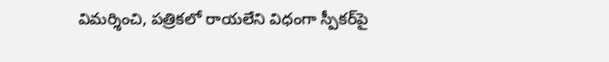విమర్శించి, పత్రికలో రాయలేని విధంగా స్పీకర్‌పై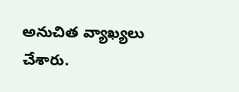అనుచిత వ్యాఖ్యలు చేశారు.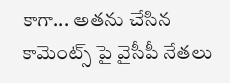కాగా... అతను చేసిన కామెంట్స్ పై వైసీపీ నేతలు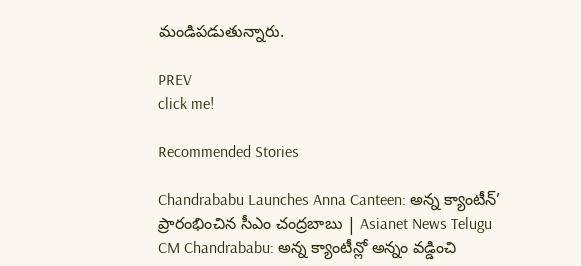మండిపడుతున్నారు.

PREV
click me!

Recommended Stories

Chandrababu Launches Anna Canteen: అన్న క్యాంటీన్’ ప్రారంభించిన సీఎం చంద్రబాబు | Asianet News Telugu
CM Chandrababu: అన్న క్యాంటీన్లో అన్నం వడ్డించి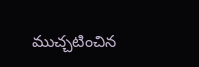ముచ్చటించిన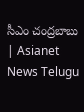సీఎం చంద్రబాబు | Asianet News Telugu